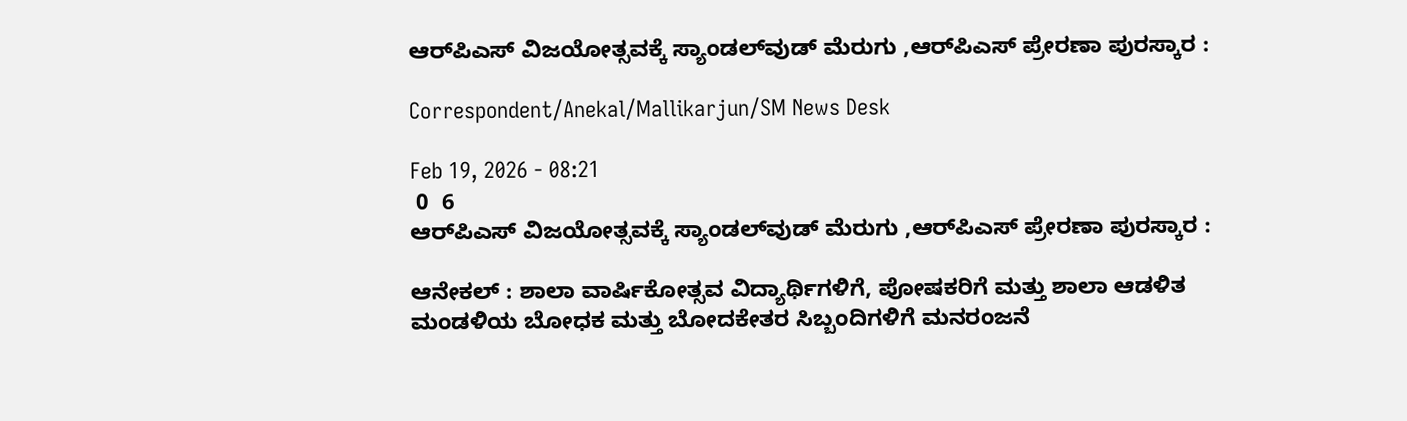ಆರ್‌ಪಿಎಸ್‌ ವಿಜಯೋತ್ಸವಕ್ಕೆ ಸ್ಯಾಂಡಲ್‌ವುಡ್‌ ಮೆರುಗು ,ಆರ್‌ಪಿಎಸ್‌ ಪ್ರೇರಣಾ ಪುರಸ್ಕಾರ :

Correspondent/Anekal/Mallikarjun/SM News Desk

Feb 19, 2026 - 08:21
 0  6
ಆರ್‌ಪಿಎಸ್‌ ವಿಜಯೋತ್ಸವಕ್ಕೆ ಸ್ಯಾಂಡಲ್‌ವುಡ್‌ ಮೆರುಗು ,ಆರ್‌ಪಿಎಸ್‌ ಪ್ರೇರಣಾ ಪುರಸ್ಕಾರ :

ಆನೇಕಲ್ : ಶಾಲಾ ವಾರ್ಷಿಕೋತ್ಸವ ವಿದ್ಯಾರ್ಥಿಗಳಿಗೆ, ಪೋಷಕರಿಗೆ ಮತ್ತು ಶಾಲಾ ಆಡಳಿತ ಮಂಡಳಿಯ ಬೋಧಕ ಮತ್ತು ಬೋದಕೇತರ ಸಿಬ್ಬಂದಿಗಳಿಗೆ ಮನರಂಜನೆ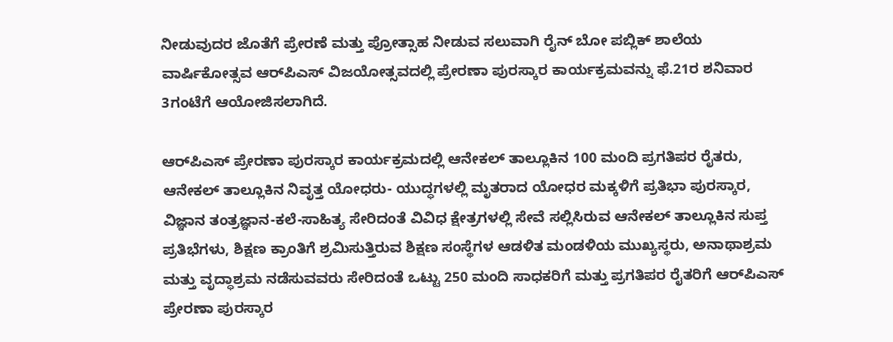ನೀಡುವುದರ ಜೊತೆಗೆ ಪ್ರೇರಣೆ ಮತ್ತು ಪ್ರೋತ್ಸಾಹ ನೀಡುವ ಸಲುವಾಗಿ ರೈನ್‌ ಬೋ ಪಬ್ಲಿಕ್‌ ಶಾಲೆಯ ವಾರ್ಷಿಕೋತ್ಸವ ಆರ್‌ಪಿಎಸ್‌ ವಿಜಯೋತ್ಸವದಲ್ಲಿ ಪ್ರೇರಣಾ ಪುರಸ್ಕಾರ ಕಾರ್ಯಕ್ರಮವನ್ನು ಫೆ.21ರ ಶನಿವಾರ 3ಗಂಟೆಗೆ ಆಯೋಜಿಸಲಾಗಿದೆ.

ಆರ್‌ಪಿಎಸ್‌ ಪ್ರೇರಣಾ ಪುರಸ್ಕಾರ ಕಾರ್ಯಕ್ರಮದಲ್ಲಿ ಆನೇಕಲ್‌ ತಾಲ್ಲೂಕಿನ 100 ಮಂದಿ ಪ್ರಗತಿಪರ ರೈತರು, ಆನೇಕಲ್‌ ತಾಲ್ಲೂಕಿನ ನಿವೃತ್ತ ಯೋಧರು- ಯುದ್ಧಗಳಲ್ಲಿ ಮೃತರಾದ ಯೋಧರ ಮಕ್ಕಳಿಗೆ ಪ್ರತಿಭಾ ಪುರಸ್ಕಾರ, ವಿಜ್ಞಾನ ತಂತ್ರಜ್ಞಾನ-ಕಲೆ-ಸಾಹಿತ್ಯ ಸೇರಿದಂತೆ ವಿವಿಧ ಕ್ಷೇತ್ರಗಳಲ್ಲಿ ಸೇವೆ ಸಲ್ಲಿಸಿರುವ ಆನೇಕಲ್‌ ತಾಲ್ಲೂಕಿನ ಸುಪ್ತ ಪ್ರತಿಭೆಗಳು, ಶಿಕ್ಷಣ ಕ್ರಾಂತಿಗೆ ಶ್ರಮಿಸುತ್ತಿರುವ ಶಿಕ್ಷಣ ಸಂಸ್ಥೆಗಳ ಆಡಳಿತ ಮಂಡಳಿಯ ಮುಖ್ಯಸ್ಥರು, ಅನಾಥಾಶ್ರಮ ಮತ್ತು ವೃದ್ಧಾಶ್ರಮ ನಡೆಸುವವರು ಸೇರಿದಂತೆ ಒಟ್ಟು 250 ಮಂದಿ ಸಾಧಕರಿಗೆ ಮತ್ತು ಪ್ರಗತಿಪರ ರೈತರಿಗೆ ಆರ್‌ಪಿಎಸ್‌ ಪ್ರೇರಣಾ ಪುರಸ್ಕಾರ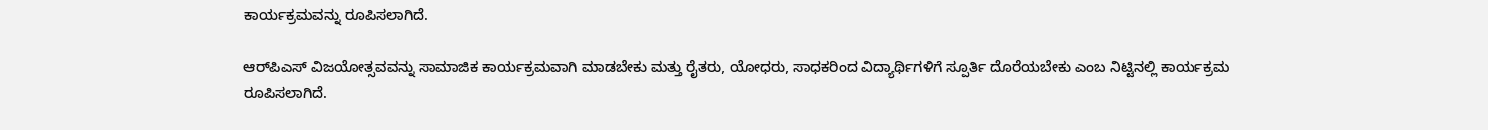ಕಾರ್ಯಕ್ರಮವನ್ನು ರೂಪಿಸಲಾಗಿದೆ.

ಆರ್‌ಪಿಎಸ್‌ ವಿಜಯೋತ್ಸವವನ್ನು ಸಾಮಾಜಿಕ ಕಾರ್ಯಕ್ರಮವಾಗಿ ಮಾಡಬೇಕು ಮತ್ತು ರೈತರು, ಯೋಧರು, ಸಾಧಕರಿಂದ ವಿದ್ಯಾರ್ಥಿಗಳಿಗೆ ಸ್ಪೂರ್ತಿ ದೊರೆಯಬೇಕು ಎಂಬ ನಿಟ್ಟಿನಲ್ಲಿ ಕಾರ್ಯಕ್ರಮ ರೂಪಿಸಲಾಗಿದೆ.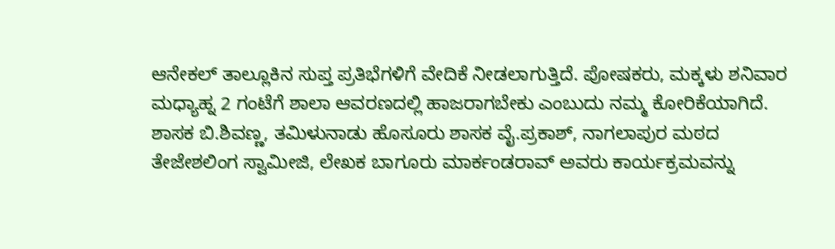ಆನೇಕಲ್‌ ತಾಲ್ಲೂಕಿನ ಸುಪ್ತ ಪ್ರತಿಭೆಗಳಿಗೆ ವೇದಿಕೆ ನೀಡಲಾಗುತ್ತಿದೆ. ಪೋಷಕರು, ಮಕ್ಕಳು ಶನಿವಾರ ಮಧ್ಯಾಹ್ನ 2 ಗಂಟೆಗೆ ಶಾಲಾ ಆವರಣದಲ್ಲಿ ಹಾಜರಾಗಬೇಕು ಎಂಬುದು ನಮ್ಮ ಕೋರಿಕೆಯಾಗಿದೆ. ಶಾಸಕ ಬಿ.ಶಿವಣ್ಣ, ತಮಿಳುನಾಡು ಹೊಸೂರು ಶಾಸಕ ವೈ.ಪ್ರಕಾಶ್‌, ನಾಗಲಾಪುರ ಮಠದ ತೇಜೇಶಲಿಂಗ ಸ್ವಾಮೀಜಿ, ಲೇಖಕ ಬಾಗೂರು ಮಾರ್ಕಂಡರಾವ್‌ ಅವರು ಕಾರ್ಯಕ್ರಮವನ್ನು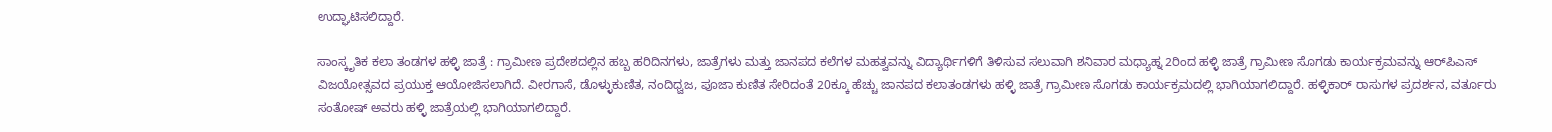ಉದ್ಘಾಟಿಸಲಿದ್ದಾರೆ.

ಸಾಂಸ್ಕೃತಿಕ ಕಲಾ ತಂಡಗಳ ಹಳ್ಳಿ ಜಾತ್ರೆ : ಗ್ರಾಮೀಣ ಪ್ರದೇಶದಲ್ಲಿನ ಹಬ್ಬ ಹರಿದಿನಗಳು, ಜಾತ್ರೆಗಳು ಮತ್ತು ಜಾನಪದ ಕಲೆಗಳ ಮಹತ್ವವನ್ನು ವಿದ್ಯಾರ್ಥಿಗಳಿಗೆ ತಿಳಿಸುವ ಸಲುವಾಗಿ ಶನಿವಾರ ಮಧ್ಯಾಹ್ನ 2ರಿಂದ ಹಳ್ಳಿ ಜಾತ್ರೆ ಗ್ರಾಮೀಣ ಸೊಗಡು ಕಾರ್ಯಕ್ರಮವನ್ನು ಆರ್‌ಪಿಎಸ್‌ ವಿಜಯೋತ್ಸವದ ಪ್ರಯುಕ್ತ ಆಯೋಜಿಸಲಾಗಿದೆ. ವೀರಗಾಸೆ, ಡೊಳ್ಳುಕುಣಿತ, ನಂದಿಧ್ವಜ, ಪೂಜಾ ಕುಣಿತ ಸೇರಿದಂತೆ 20ಕ್ಕೂ ಹೆಚ್ಚು ಜಾನಪದ ಕಲಾತಂಡಗಳು ಹಳ್ಳಿ ಜಾತ್ರೆ ಗ್ರಾಮೀಣ ಸೊಗಡು ಕಾರ್ಯಕ್ರಮದಲ್ಲಿ ಭಾಗಿಯಾಗಲಿದ್ದಾರೆ. ಹಳ್ಳಿಕಾರ್‌ ರಾಸುಗಳ ಪ್ರದರ್ಶನ, ವರ್ತೂರು ಸಂತೋಷ್‌ ಅವರು ಹಳ್ಳಿ ಜಾತ್ರೆಯಲ್ಲಿ ಭಾಗಿಯಾಗಲಿದ್ದಾರೆ.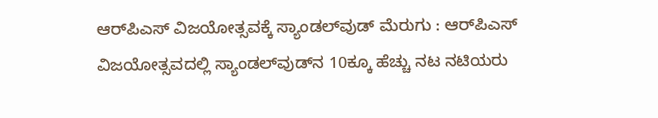ಆರ್‌ಪಿಎಸ್‌ ವಿಜಯೋತ್ಸವಕ್ಕೆ ಸ್ಯಾಂಡಲ್‌ವುಡ್‌ ಮೆರುಗು : ಆರ್‌ಪಿಎಸ್‌ ವಿಜಯೋತ್ಸವದಲ್ಲಿ ಸ್ಯಾಂಡಲ್‌ವುಡ್‌ನ 10ಕ್ಕೂ ಹೆಚ್ಚು ನಟ ನಟಿಯರು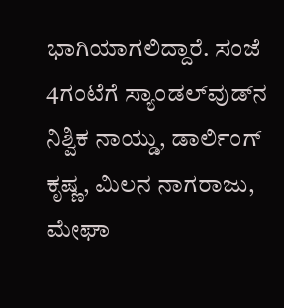ಭಾಗಿಯಾಗಲಿದ್ದಾರೆ. ಸಂಜೆ 4ಗಂಟೆಗೆ ಸ್ಯಾಂಡಲ್‌ವುಡ್‌ನ ನಿಶ್ವಿಕ ನಾಯ್ಡು, ಡಾರ್ಲಿಂಗ್‌ ಕೃಷ್ಣ, ಮಿಲನ ನಾಗರಾಜು, ಮೇಘಾ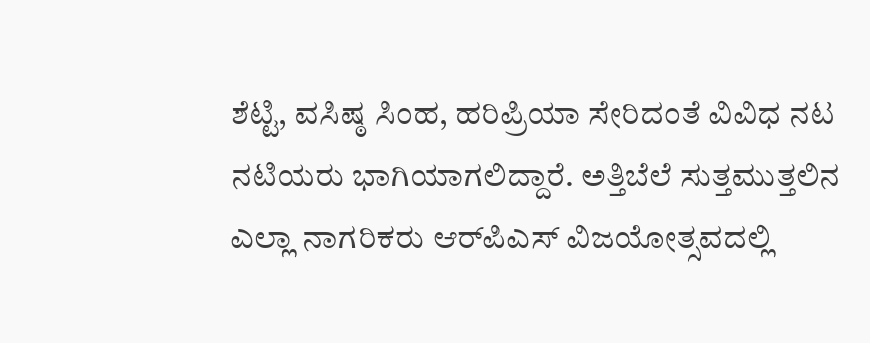ಶೆಟ್ಟಿ, ವಸಿಷ್ಠ ಸಿಂಹ, ಹರಿಪ್ರಿಯಾ ಸೇರಿದಂತೆ ವಿವಿಧ ನಟ ನಟಿಯರು ಭಾಗಿಯಾಗಲಿದ್ದಾರೆ. ಅತ್ತಿಬೆಲೆ ಸುತ್ತಮುತ್ತಲಿನ ಎಲ್ಲಾ ನಾಗರಿಕರು ಆರ್‌ಪಿಎಸ್‌ ವಿಜಯೋತ್ಸವದಲ್ಲಿ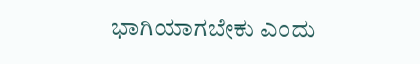ಭಾಗಿಯಾಗಬೇಕು ಎಂದು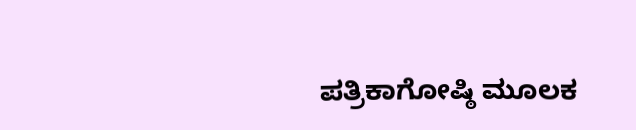ಪತ್ರಿಕಾಗೋಷ್ಠಿ ಮೂಲಕ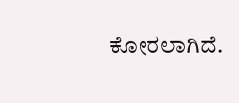ಕೋರಲಾಗಿದೆ.